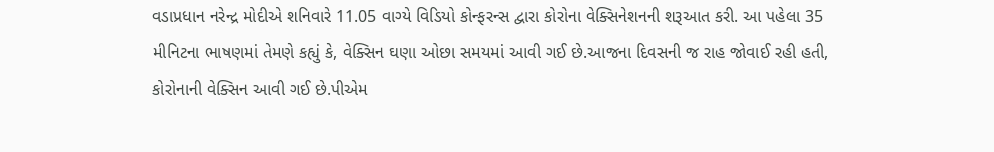વડાપ્રધાન નરેન્દ્ર મોદીએ શનિવારે 11.05 વાગ્યે વિડિયો કોન્ફરન્સ દ્વારા કોરોના વેક્સિનેશનની શરૂઆત કરી. આ પહેલા 35 મીનિટના ભાષણમાં તેમણે કહ્યું કે, વેક્સિન ઘણા ઓછા સમયમાં આવી ગઈ છે.આજના દિવસની જ રાહ જોવાઈ રહી હતી, કોરોનાની વેક્સિન આવી ગઈ છે.પીએમ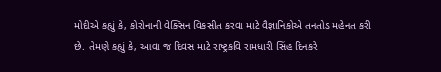મોદીએ કહ્યું કે, કોરોનાની વેક્સિન વિકસીત કરવા માટે વૈજ્ઞાનિકોએ તનતોડ મહેનત કરી છે. તેમણે કહ્યું કે, આવા જ દિવસ માટે રાષ્ટ્રકવિ રામધારી સિંહ દિનકરે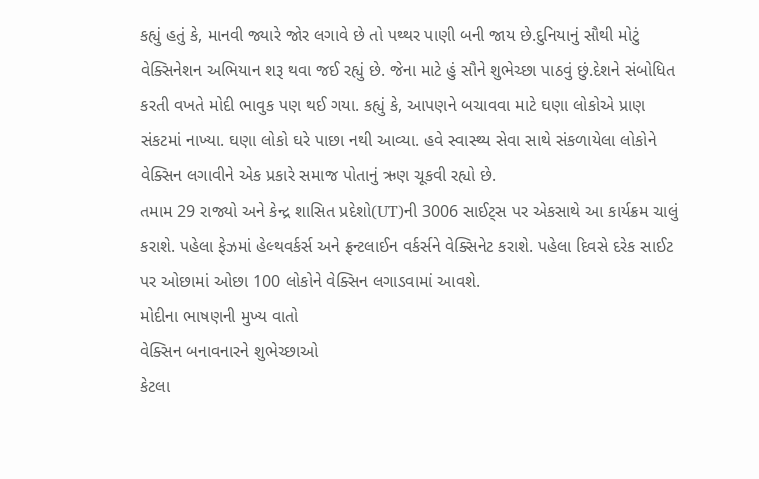કહ્યું હતું કે, માનવી જ્યારે જોર લગાવે છે તો પથ્થર પાણી બની જાય છે.દુનિયાનું સૌથી મોટું વેક્સિનેશન અભિયાન શરૂ થવા જઈ રહ્યું છે. જેના માટે હું સૌને શુભેચ્છા પાઠવું છું.દેશને સંબોધિત કરતી વખતે મોદી ભાવુક પણ થઈ ગયા. કહ્યું કે, આપણને બચાવવા માટે ઘણા લોકોએ પ્રાણ સંકટમાં નાખ્યા. ઘણા લોકો ઘરે પાછા નથી આવ્યા. હવે સ્વાસ્થ્ય સેવા સાથે સંકળાયેલા લોકોને વેક્સિન લગાવીને એક પ્રકારે સમાજ પોતાનું ઋણ ચૂકવી રહ્યો છે.
તમામ 29 રાજ્યો અને કેન્દ્ર શાસિત પ્રદેશો(UT)ની 3006 સાઈટ્સ પર એકસાથે આ કાર્યક્રમ ચાલું કરાશે. પહેલા ફેઝમાં હેલ્થવર્કર્સ અને ફ્રન્ટલાઈન વર્કર્સને વેક્સિનેટ કરાશે. પહેલા દિવસે દરેક સાઈટ પર ઓછામાં ઓછા 100 લોકોને વેક્સિન લગાડવામાં આવશે.
મોદીના ભાષણની મુખ્ય વાતો
વેક્સિન બનાવનારને શુભેચ્છાઓ
કેટલા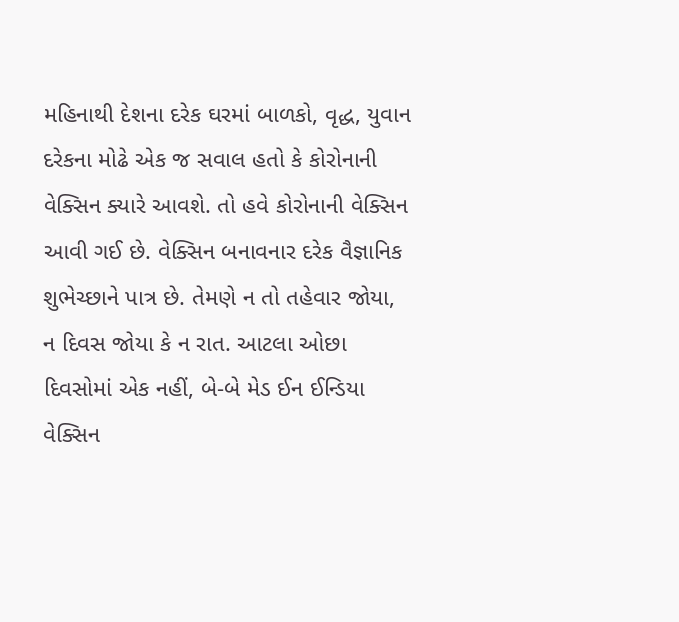મહિનાથી દેશના દરેક ઘરમાં બાળકો, વૃદ્ધ, યુવાન દરેકના મોઢે એક જ સવાલ હતો કે કોરોનાની વેક્સિન ક્યારે આવશે. તો હવે કોરોનાની વેક્સિન આવી ગઈ છે. વેક્સિન બનાવનાર દરેક વૈજ્ઞાનિક શુભેચ્છાને પાત્ર છે. તેમણે ન તો તહેવાર જોયા, ન દિવસ જોયા કે ન રાત. આટલા ઓછા દિવસોમાં એક નહીં, બે-બે મેડ ઈન ઈન્ડિયા વેક્સિન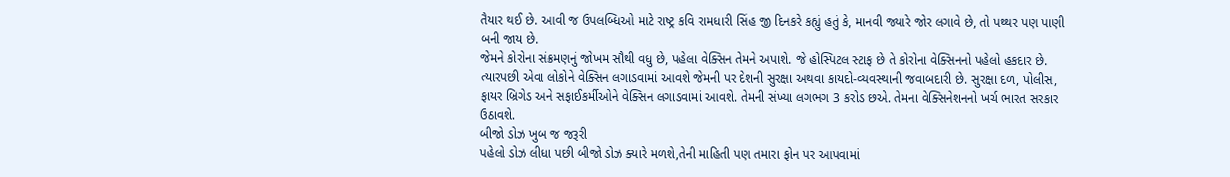તૈયાર થઈ છે. આવી જ ઉપલબ્ધિઓ માટે રાષ્ટ્ર કવિ રામધારી સિંહ જી દિનકરે કહ્યું હતું કે, માનવી જ્યારે જોર લગાવે છે, તો પથ્થર પણ પાણી બની જાય છે.
જેમને કોરોના સંક્રમણનું જોખમ સૌથી વધુ છે, પહેલા વેક્સિન તેમને અપાશે. જે હોસ્પિટલ સ્ટાફ છે તે કોરોના વેક્સિનનો પહેલો હકદાર છે. ત્યારપછી એવા લોકોને વેક્સિન લગાડવામાં આવશે જેમની પર દેશની સુરક્ષા અથવા કાયદો-વ્યવસ્થાની જવાબદારી છે. સુરક્ષા દળ, પોલીસ, ફાયર બ્રિગેડ અને સફાઈકર્મીઓને વેક્સિન લગાડવામાં આવશે. તેમની સંખ્યા લગભગ 3 કરોડ છએ. તેમના વેક્સિનેશનનો ખર્ચ ભારત સરકાર ઉઠાવશે.
બીજો ડોઝ ખુબ જ જરૂરી
પહેલો ડોઝ લીધા પછી બીજો ડોઝ ક્યારે મળશે,તેની માહિતી પણ તમારા ફોન પર આપવામાં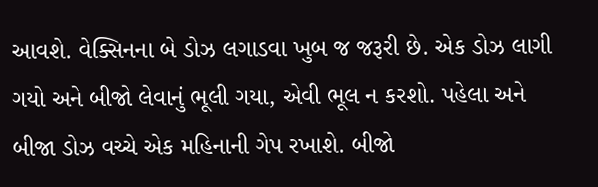આવશે. વેક્સિનના બે ડોઝ લગાડવા ખુબ જ જરૂરી છે. એક ડોઝ લાગી ગયો અને બીજો લેવાનું ભૂલી ગયા, એવી ભૂલ ન કરશો. પહેલા અને બીજા ડોઝ વચ્ચે એક મહિનાની ગેપ રખાશે. બીજો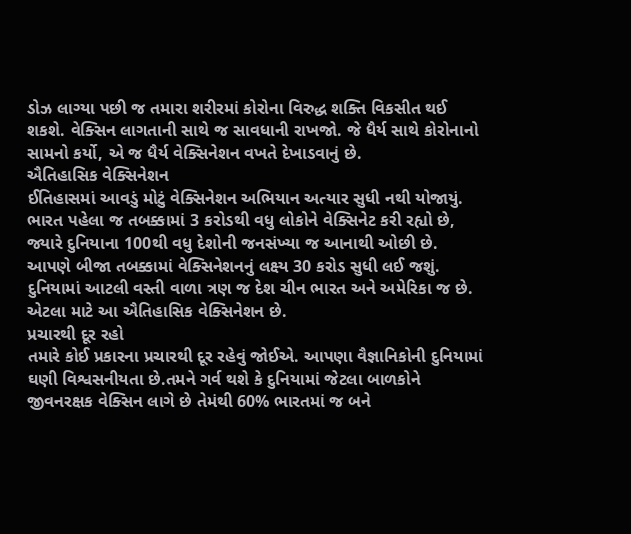ડોઝ લાગ્યા પછી જ તમારા શરીરમાં કોરોના વિરુદ્ધ શક્તિ વિકસીત થઈ શકશે. વેક્સિન લાગતાની સાથે જ સાવધાની રાખજો. જે ધૈર્ય સાથે કોરોનાનો સામનો કર્યો, એ જ ધૈર્ય વેક્સિનેશન વખતે દેખાડવાનું છે.
ઐતિહાસિક વેક્સિનેશન
ઈતિહાસમાં આવડું મોટું વેક્સિનેશન અભિયાન અત્યાર સુધી નથી યોજાયું. ભારત પહેલા જ તબક્કામાં 3 કરોડથી વધુ લોકોને વેક્સિનેટ કરી રહ્યો છે, જ્યારે દુનિયાના 100થી વધુ દેશોની જનસંખ્યા જ આનાથી ઓછી છે. આપણે બીજા તબક્કામાં વેક્સિનેશનનું લક્ષ્ય 30 કરોડ સુધી લઈ જશું. દુનિયામાં આટલી વસ્તી વાળા ત્રણ જ દેશ ચીન ભારત અને અમેરિકા જ છે. એટલા માટે આ ઐતિહાસિક વેક્સિનેશન છે.
પ્રચારથી દૂર રહો
તમારે કોઈ પ્રકારના પ્રચારથી દૂર રહેવું જોઈએ. આપણા વૈજ્ઞાનિકોની દુનિયામાં ઘણી વિશ્વસનીયતા છે.તમને ગર્વ થશે કે દુનિયામાં જેટલા બાળકોને જીવનરક્ષક વેક્સિન લાગે છે તેમંથી 60% ભારતમાં જ બને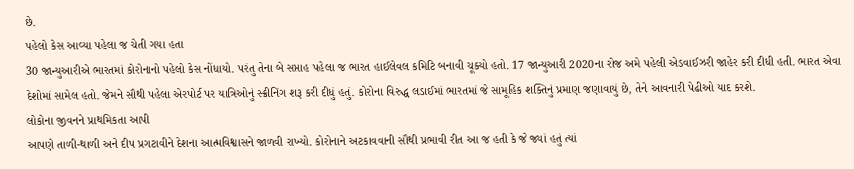છે.
પહેલો કેસ આવ્યા પહેલા જ ચેતી ગયા હતા
30 જાન્યુઆરીએ ભારતમાં કોરોનાનો પહેલો કેસ નોંધાયો. પરંતુ તેના બે સપ્તાહ પહેલા જ ભારત હાઈલેવલ કમિટિ બનાવી ચૂક્યો હતો. 17 જાન્યુઆરી 2020ના રોજ અમે પહેલી એડવાઈઝરી જાહેર કરી દીધી હતી. ભારત એવા દેશોમાં સામેલ હતો. જેમને સૌથી પહેલા એરપોર્ટ પર યાત્રિઓનું સ્ક્રીનિંગ શરૂ કરી દીધું હતું. કોરોના વિરુદ્ધ લડાઈમાં ભારતમાં જે સામૂહિક શક્તિનું પ્રમાણ જણાવાયું છે, તેને આવનારી પેઢીઓ યાદ કરશે.
લોકોના જીવનને પ્રાથમિકતા આપી
આપણે તાળી-થાળી અને દીપ પ્રગટાવીને દેશના આત્મવિશ્વાસને જાળવી રાખ્યો. કોરોનાને અટકાવવાની સૌથી પ્રભાવી રીત આ જ હતી કે જે જ્યાં હતું ત્યાં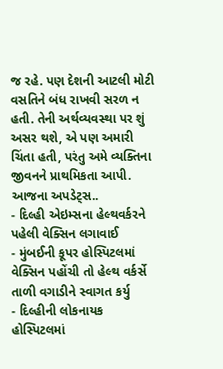જ રહે. પણ દેશની આટલી મોટી વસતિને બંધ રાખવી સરળ ન હતી. તેની અર્થવ્યવસ્થા પર શું અસર થશે, એ પણ અમારી ચિંતા હતી, પરંતુ અમે વ્યક્તિના જીવનને પ્રાથમિકતા આપી.
આજના અપડેટ્સ..
- દિલ્હી એઇમ્સના હેલ્થવર્કરને પહેલી વેક્સિન લગાવાઈ
- મુંબઈની કૂપર હોસ્પિટલમાં વેક્સિન પહોંચી તો હેલ્થ વર્કર્સે તાળી વગાડીને સ્વાગત કર્યુ
- દિલ્હીની લોકનાયક હોસ્પિટલમાં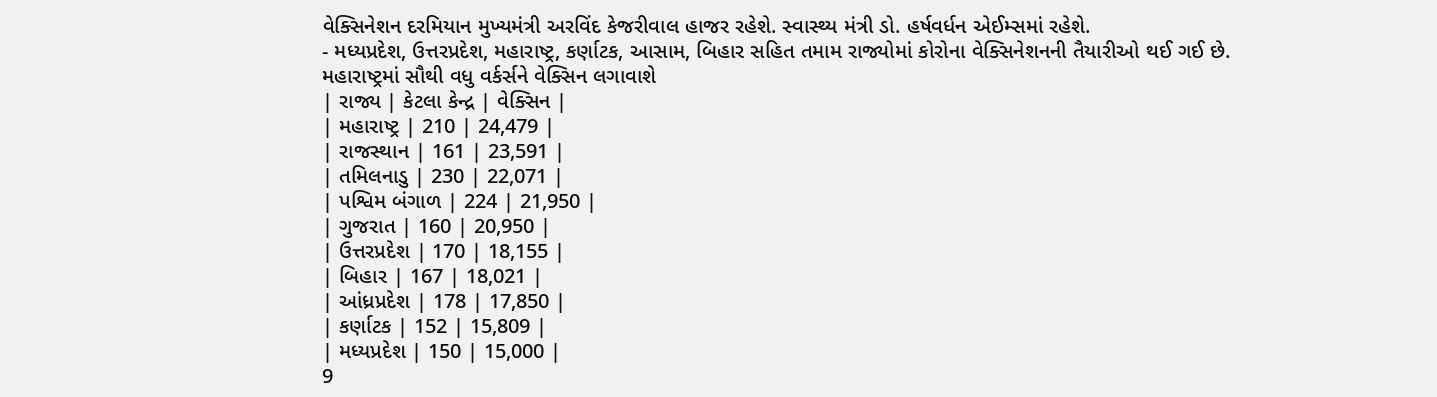વેક્સિનેશન દરમિયાન મુખ્યમંત્રી અરવિંદ કેજરીવાલ હાજર રહેશે. સ્વાસ્થ્ય મંત્રી ડો. હર્ષવર્ધન એઈમ્સમાં રહેશે.
- મધ્યપ્રદેશ, ઉત્તરપ્રદેશ, મહારાષ્ટ્ર, કર્ણાટક, આસામ, બિહાર સહિત તમામ રાજ્યોમાં કોરોના વેક્સિનેશનની તૈયારીઓ થઈ ગઈ છે.
મહારાષ્ટ્રમાં સૌથી વધુ વર્કર્સને વેક્સિન લગાવાશે
| રાજ્ય | કેટલા કેન્દ્ર | વેક્સિન |
| મહારાષ્ટ્ર | 210 | 24,479 |
| રાજસ્થાન | 161 | 23,591 |
| તમિલનાડુ | 230 | 22,071 |
| પશ્વિમ બંગાળ | 224 | 21,950 |
| ગુજરાત | 160 | 20,950 |
| ઉત્તરપ્રદેશ | 170 | 18,155 |
| બિહાર | 167 | 18,021 |
| આંધ્રપ્રદેશ | 178 | 17,850 |
| કર્ણાટક | 152 | 15,809 |
| મધ્યપ્રદેશ | 150 | 15,000 |
9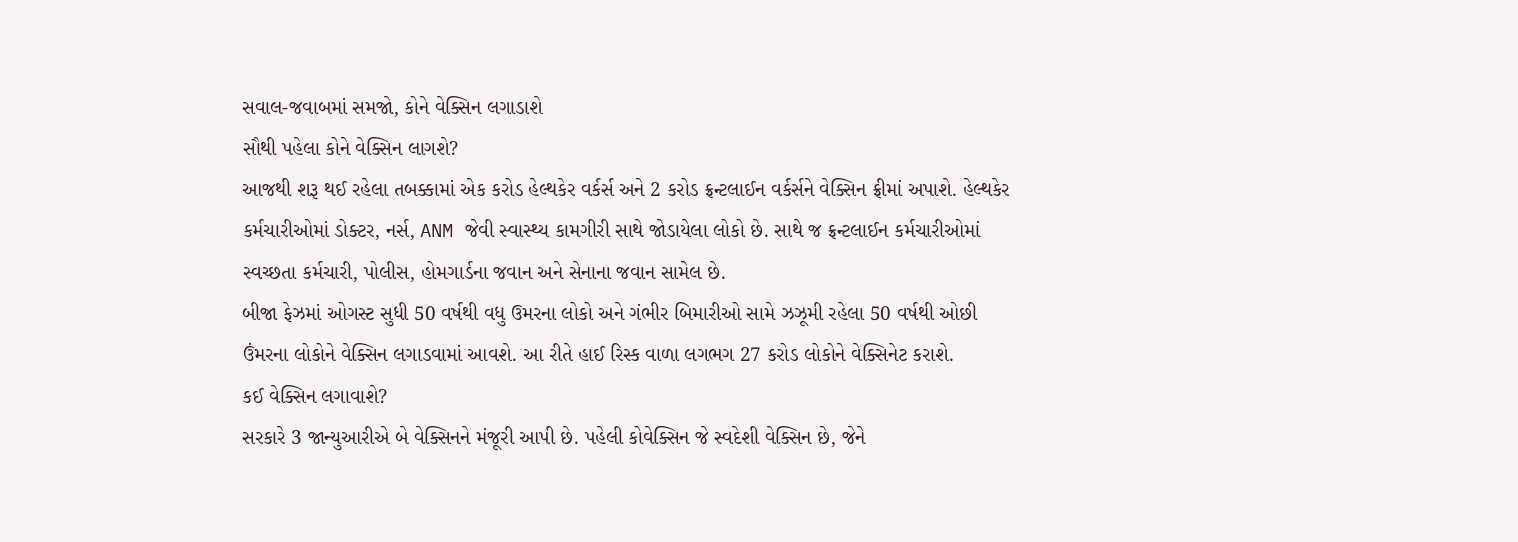સવાલ-જવાબમાં સમજો, કોને વેક્સિન લગાડાશે
સૌથી પહેલા કોને વેક્સિન લાગશે?
આજથી શરૂ થઈ રહેલા તબક્કામાં એક કરોડ હેલ્થકેર વર્કર્સ અને 2 કરોડ ફ્રન્ટલાઈન વર્કર્સને વેક્સિન ફ્રીમાં અપાશે. હેલ્થકેર કર્મચારીઓમાં ડોક્ટર, નર્સ, ANM જેવી સ્વાસ્થ્ય કામગીરી સાથે જોડાયેલા લોકો છે. સાથે જ ફ્રન્ટલાઈન કર્મચારીઓમાં સ્વચ્છતા કર્મચારી, પોલીસ, હોમગાર્ડના જવાન અને સેનાના જવાન સામેલ છે.
બીજા ફેઝમાં ઓગસ્ટ સુધી 50 વર્ષથી વધુ ઉમરના લોકો અને ગંભીર બિમારીઓ સામે ઝઝૂમી રહેલા 50 વર્ષથી ઓછી ઉંમરના લોકોને વેક્સિન લગાડવામાં આવશે. આ રીતે હાઈ રિસ્ક વાળા લગભગ 27 કરોડ લોકોને વેક્સિનેટ કરાશે.
કઈ વેક્સિન લગાવાશે?
સરકારે 3 જાન્યુઆરીએ બે વેક્સિનને મંજૂરી આપી છે. પહેલી કોવેક્સિન જે સ્વદેશી વેક્સિન છે, જેને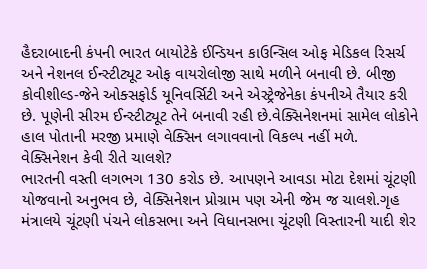હૈદરાબાદની કંપની ભારત બાયોટેકે ઈન્ડિયન કાઉન્સિલ ઓફ મેડિકલ રિસર્ચ અને નેશનલ ઈન્સ્ટીટ્યૂટ ઓફ વાયરોલોજી સાથે મળીને બનાવી છે. બીજી કોવીશીલ્ડ-જેને ઓક્સફોર્ડ યૂનિવર્સિટી અને એસ્ટ્રેજેનેકા કંપનીએ તૈયાર કરી છે. પૂણેની સીરમ ઈન્સ્ટીટ્યૂટ તેને બનાવી રહી છે.વેક્સિનેશનમાં સામેલ લોકોને હાલ પોતાની મરજી પ્રમાણે વેક્સિન લગાવવાનો વિકલ્પ નહીં મળે.
વેક્સિનેશન કેવી રીતે ચાલશે?
ભારતની વસ્તી લગભગ 130 કરોડ છે. આપણને આવડા મોટા દેશમાં ચૂંટણી યોજવાનો અનુભવ છે, વેક્સિનેશન પ્રોગ્રામ પણ એની જેમ જ ચાલશે.ગૃહ મંત્રાલયે ચૂંટણી પંચને લોકસભા અને વિધાનસભા ચૂંટણી વિસ્તારની યાદી શેર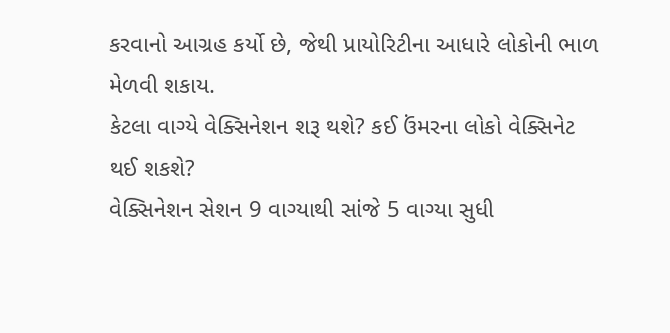કરવાનો આગ્રહ કર્યો છે, જેથી પ્રાયોરિટીના આધારે લોકોની ભાળ મેળવી શકાય.
કેટલા વાગ્યે વેક્સિનેશન શરૂ થશે? કઈ ઉંમરના લોકો વેક્સિનેટ થઈ શકશે?
વેક્સિનેશન સેશન 9 વાગ્યાથી સાંજે 5 વાગ્યા સુધી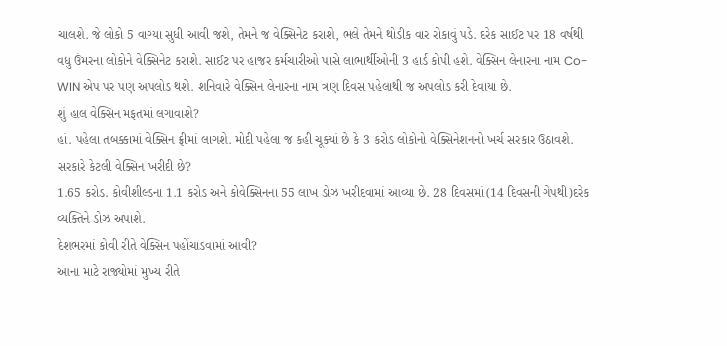ચાલશે. જે લોકો 5 વાગ્યા સુધી આવી જશે, તેમને જ વેક્સિનેટ કરાશે, ભલે તેમને થોડીક વાર રોકાવું પડે. દરેક સાઈટ પર 18 વર્ષથી વધુ ઉંમરના લોકોને વેક્સિનેટ કરાશે. સાઈટ પર હાજર કર્મચારીઓ પાસે લાભાર્થીઓની 3 હાર્ડ કોપી હશે. વેક્સિન લેનારના નામ Co-WIN એપ પર પણ અપલોડ થશે. શનિવારે વેક્સિન લેનારના નામ ત્રણ દિવસ પહેલાથી જ અપલોડ કરી દેવાયા છે.
શું હાલ વેક્સિન મફતમાં લગાવાશે?
હાં. પહેલા તબક્કામાં વેક્સિન ફ્રીમાં લાગશે. મોદી પહેલા જ કહી ચૂક્યાં છે કે 3 કરોડ લોકોનો વેક્સિનેશનનો ખર્ચ સરકાર ઉઠાવશે.
સરકારે કેટલી વેક્સિન ખરીદી છે?
1.65 કરોડ. કોવીશીલ્ડના 1.1 કરોડ અને કોવેક્સિનના 55 લાખ ડોઝ ખરીદવામાં આવ્યા છે. 28 દિવસમાં(14 દિવસની ગેપથી)દરેક વ્યક્તિને ડોઝ અપાશે.
દેશભરમાં કોવી રીતે વેક્સિન પહોંચાડવામાં આવી?
આના માટે રાજ્યોમાં મુખ્ય રીતે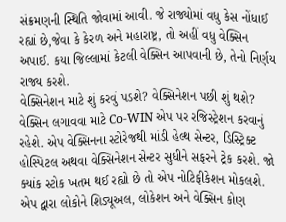સંક્રમણની સ્થિતિ જોવામાં આવી. જે રાજ્યોમાં વધુ કેસ નોંધાઈ રહ્યાં છે,જેવા કે કેરળ અને મહારાષ્ટ્ર, તો અહીં વધુ વેક્સિન અપાઈ. કયા જિલ્લામાં કેટલી વેક્સિન આપવાની છે, તેનો નિર્ણય રાજ્ય કરશે.
વેક્સિનેશન માટે શું કરવું પડશે? વેક્સિનેશન પછી શું થશે?
વેક્સિન લગાવવા માટે Co-WIN એપ પર રજિસ્ટ્રેશન કરવાનું રહેશે. એપ વેક્સિનના સ્ટોરેજથી માંડી હેલ્થ સેન્ટર, ડિસ્ટ્રિક્ટ હોસ્પિટલ અથવા વેક્સિનેશન સેન્ટર સુધીને સફરને ટ્રેક કરશે. જો ક્યાંક સ્ટોક ખતમ થઈ રહ્યો છે તો એપ નોટિફીકેશન મોકલશે. એપ દ્વારા લોકોને શિડ્યૂઅલ, લોકેશન અને વેક્સિન કોણ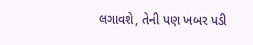લગાવશે, તેની પણ ખબર પડી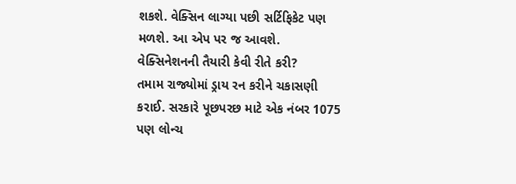શકશે. વેક્સિન લાગ્યા પછી સર્ટિફિકેટ પણ મળશે. આ એપ પર જ આવશે.
વેક્સિનેશનની તૈયારી કેવી રીતે કરી?
તમામ રાજ્યોમાં ડ્રાય રન કરીને ચકાસણી કરાઈ. સરકારે પૂછપરછ માટે એક નંબર 1075 પણ લોન્ચ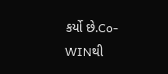કર્યો છે.Co-WINથી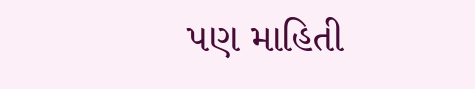પણ માહિતી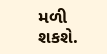મળી શકશે.